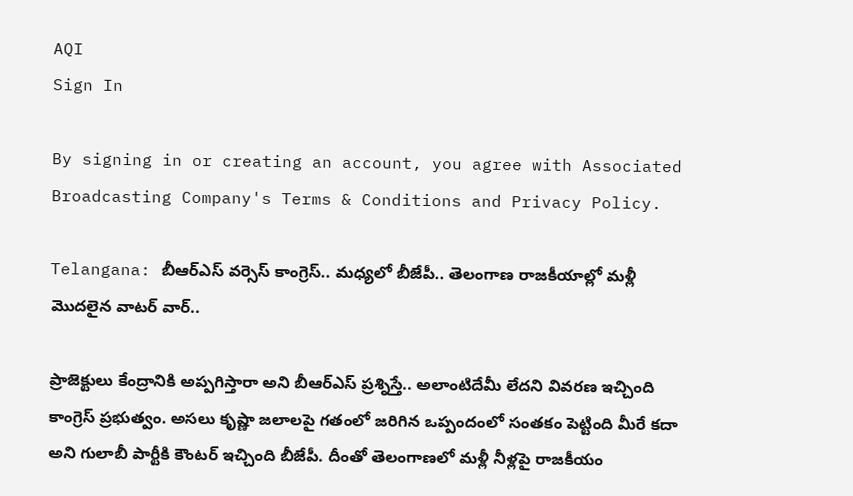AQI
Sign In

By signing in or creating an account, you agree with Associated Broadcasting Company's Terms & Conditions and Privacy Policy.

Telangana: బీఆర్ఎస్ వర్సెస్ కాంగ్రెస్.. మధ్యలో బీజేపీ.. తెలంగాణ రాజకీయాల్లో మళ్లీ మొదలైన వాటర్ వార్..

ప్రాజెక్టులు కేంద్రానికి అప్పగిస్తారా అని బీఆర్ఎస్ ప్రశ్నిస్తే.. అలాంటిదేమీ లేదని వివరణ ఇచ్చింది కాంగ్రెస్ ప్రభుత్వం. అసలు కృష్ణా జలాలపై గతంలో జరిగిన ఒప్పందంలో సంతకం పెట్టింది మీరే కదా అని గులాబీ పార్టీకి కౌంటర్ ఇచ్చింది బీజేపీ. దీంతో తెలంగాణలో మళ్లీ నీళ్లపై రాజకీయం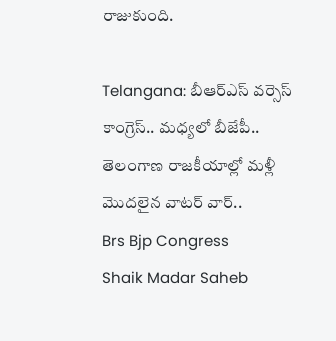రాజుకుంది.

Telangana: బీఆర్ఎస్ వర్సెస్ కాంగ్రెస్.. మధ్యలో బీజేపీ.. తెలంగాణ రాజకీయాల్లో మళ్లీ మొదలైన వాటర్ వార్..
Brs Bjp Congress
Shaik Madar Saheb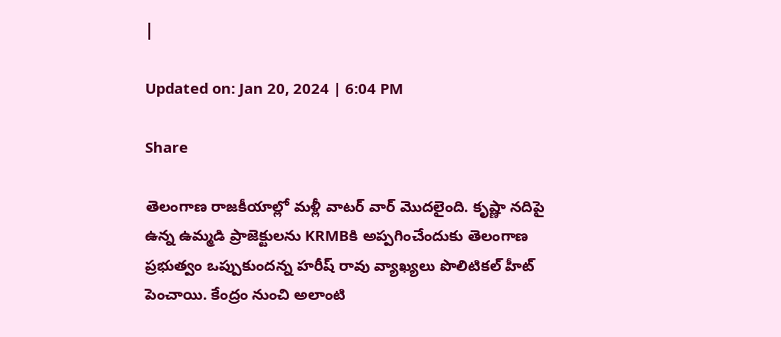|

Updated on: Jan 20, 2024 | 6:04 PM

Share

తెలంగాణ రాజకీయాల్లో మళ్లీ వాటర్ వార్ మొదలైంది. కృష్ణా నదిపై ఉన్న ఉమ్మడి ప్రాజెక్టులను KRMBకి అప్పగించేందుకు తెలంగాణ ప్రభుత్వం ఒప్పుకుందన్న హరీష్ రావు వ్యాఖ్యలు పొలిటికల్‌ హీట్ పెంచాయి. కేంద్రం నుంచి అలాంటి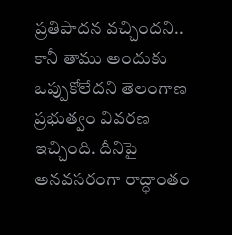ప్రతిపాదన వచ్చిందని.. కానీ తాము అందుకు ఒప్పుకోలేదని తెలంగాణ ప్రభుత్వం వివరణ ఇచ్చింది. దీనిపై అనవసరంగా రాద్ధాంతం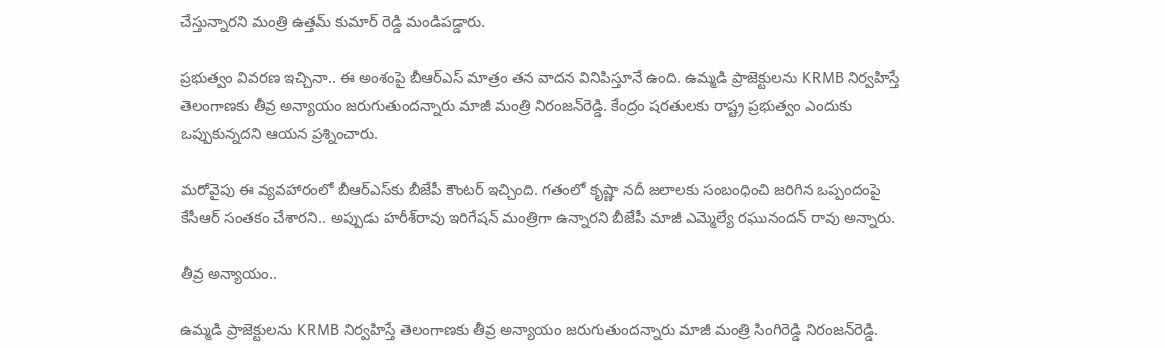చేస్తున్నారని మంత్రి ఉత్తమ్ కుమార్ రెడ్డి మండిపడ్డారు.

ప్రభుత్వం వివరణ ఇచ్చినా.. ఈ అంశంపై బీఆర్ఎస్‌ మాత్రం తన వాదన వినిపిస్తూనే ఉంది. ఉమ్మడి ప్రాజెక్టులను KRMB నిర్వహిస్తే తెలంగాణకు తీవ్ర అన్యాయం జరుగుతుందన్నారు మాజీ మంత్రి నిరంజన్‌రెడ్డి. కేంద్రం షరతులకు రాష్ట్ర ప్రభుత్వం ఎందుకు ఒప్పుకున్నదని ఆయన ప్రశ్నించారు.

మరోవైపు ఈ వ్యవహారంలో బీఆర్‌ఎస్‌కు బీజేపీ కౌంటర్ ఇచ్చింది. గతంలో కృష్ణా నదీ జలాలకు సంబంధించి జరిగిన ఒప్పందంపై కేసీఆర్‌ సంతకం చేశారని.. అప్పుడు హరీశ్‌రావు ఇరిగేషన్‌ మంత్రిగా ఉన్నారని బీజేపీ మాజీ ఎమ్మెల్యే రఘునందన్ రావు అన్నారు.

తీవ్ర అన్యాయం..

ఉమ్మడి ప్రాజెక్టులను KRMB నిర్వహిస్తే తెలంగాణకు తీవ్ర అన్యాయం జరుగుతుందన్నారు మాజీ మంత్రి సింగిరెడ్డి నిరంజన్‌రెడ్డి.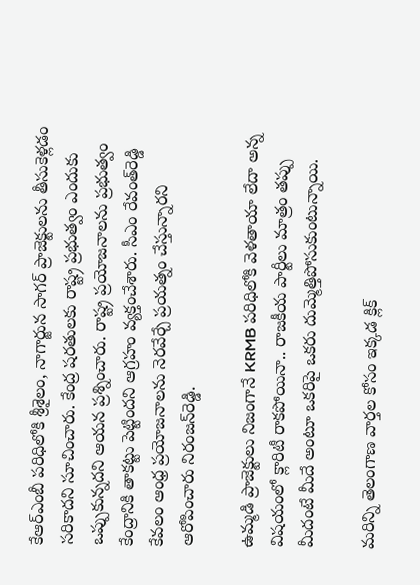కేఆర్‌ఎంబీ పరిధిలోకి శ్రీశైలం, నాగార్జున సాగర్‌ ప్రాజెక్టులను తీసుకెళ్లడం సరికాదని సూచించారు. కేంద్ర షరతులకు రాష్ట్ర ప్రభుత్వం ఎందుకు ఒప్పుకున్నదని ఆయన ప్రశ్నించారు. రాష్ట్ర ప్రయోజనాలను ప్రభుత్వం కేంద్రానికి తాకట్టు పెట్టిందని ఆగ్రహం వ్యక్తంచేశారు. సీఎం రేవంత్‌రెడ్డి కేవలం ఆంధ్ర ప్రయోజనాలను నెరవేర్చే ప్రయత్నం చేస్తున్నారని ఆరోపించారు నిరంజన్‌రెడ్డి.

ఉమ్మడి ప్రాజెక్టులు నిజంగానే KRMB పరిధిలోకి వెళతాయా లేదా అన్న విషయంలో క్లారిటీ రాకపోయినా.. రాజకీయ పార్టీలు మాత్రం తప్పు మీదంటే మీదే అంటూ ఒకరిపై ఒకరు దుమ్మెత్తిపోసుకుంటున్నాయి.

మరిన్ని తెలంగాణ వార్తల కోసం ఇక్కడ క్లిక్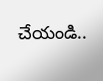చేయండి..